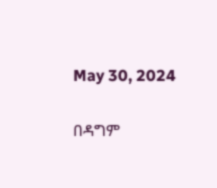May 30, 2024

በዳግም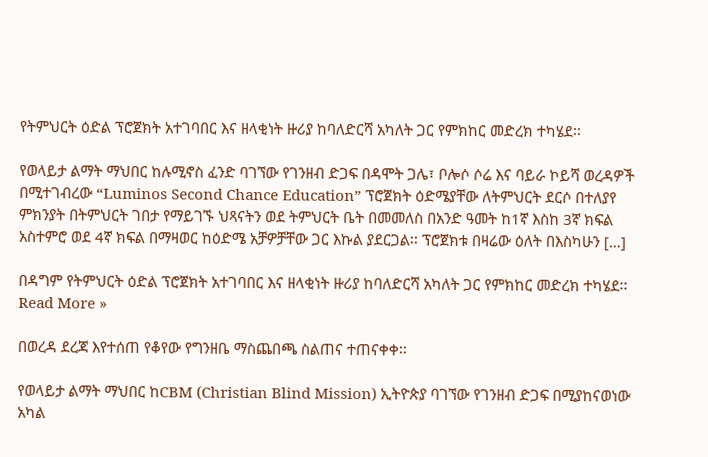የትምህርት ዕድል ፕሮጀክት አተገባበር እና ዘላቂነት ዙሪያ ከባለድርሻ አካለት ጋር የምክከር መድረክ ተካሄደ፡፡

የወላይታ ልማት ማህበር ከሉሚኖስ ፈንድ ባገኘው የገንዘብ ድጋፍ በዳሞት ጋሌ፣ ቦሎሶ ሶሬ እና ባይራ ኮይሻ ወረዳዎች በሚተገብረው “Luminos Second Chance Education” ፕሮጀክት ዕድሜያቸው ለትምህርት ደርሶ በተለያየ ምክንያት በትምህርት ገበታ የማይገኙ ህጻናትን ወደ ትምህርት ቤት በመመለስ በአንድ ዓመት ከ1ኛ እስከ 3ኛ ክፍል አስተምሮ ወደ 4ኛ ክፍል በማዛወር ከዕድሜ አቻዎቻቸው ጋር እኩል ያደርጋል፡፡ ፕሮጀክቱ በዛሬው ዕለት በእስካሁን […]

በዳግም የትምህርት ዕድል ፕሮጀክት አተገባበር እና ዘላቂነት ዙሪያ ከባለድርሻ አካለት ጋር የምክከር መድረክ ተካሄደ፡፡ Read More »

በወረዳ ደረጃ እየተሰጠ የቆየው የግንዘቤ ማስጨበጫ ስልጠና ተጠናቀቀ፡፡

የወላይታ ልማት ማህበር ከCBM (Christian Blind Mission) ኢትዮጵያ ባገኘው የገንዘብ ድጋፍ በሚያከናወነው አካል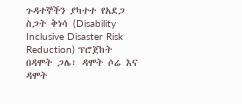ጉዳተኞችን ያካተተ የአደጋ ስጋት ቅነሳ (Disability Inclusive Disaster Risk Reduction) ፕሮጀከት በዳሞት ጋሌ፣ ዳሞት ሶሬ እና ዳሞት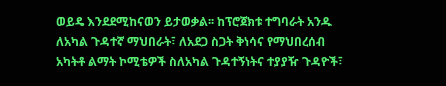ወይዴ እንደደሚከናወን ይታወቃል፡፡ ከፕሮጀክቱ ተግባራት አንዱ ለአካል ጉዳተኛ ማህበራት፣ ለአደጋ ስጋት ቅነሳና የማህበረሰብ አካትቶ ልማት ኮሚቴዎች ስለአካል ጉዳተኝነትና ተያያዥ ጉዳዮች፣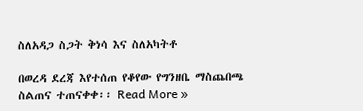ስለአዳጋ ስጋት ቅነሳ እና ስለአካትቶ

በወረዳ ደረጃ እየተሰጠ የቆየው የግንዘቤ ማስጨበጫ ስልጠና ተጠናቀቀ፡፡ Read More »